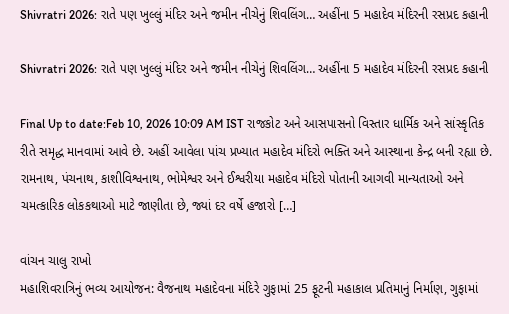Shivratri 2026: રાતે પણ ખુલ્લું મંદિર અને જમીન નીચેનું શિવલિંગ… અહીંના 5 મહાદેવ મંદિરની રસપ્રદ કહાની

Shivratri 2026: રાતે પણ ખુલ્લું મંદિર અને જમીન નીચેનું શિવલિંગ… અહીંના 5 મહાદેવ મંદિરની રસપ્રદ કહાની

Final Up to date:Feb 10, 2026 10:09 AM IST રાજકોટ અને આસપાસનો વિસ્તાર ધાર્મિક અને સાંસ્કૃતિક રીતે સમૃદ્ધ માનવામાં આવે છે. અહીં આવેલા પાંચ પ્રખ્યાત મહાદેવ મંદિરો ભક્તિ અને આસ્થાના કેન્દ્ર બની રહ્યા છે. રામનાથ, પંચનાથ, કાશીવિશ્વનાથ, ભોમેશ્વર અને ઈશ્વરીયા મહાદેવ મંદિરો પોતાની આગવી માન્યતાઓ અને ચમત્કારિક લોકકથાઓ માટે જાણીતા છે, જ્યાં દર વર્ષે હજારો […]

વાંચન ચાલુ રાખો
મહાશિવરાત્રિનું ભવ્ય આયોજન: વૈજનાથ મહાદેવના મંદિરે ગુફામાં 25 ફૂટની મહાકાલ પ્રતિમાનું નિર્માણ, ગુફામાં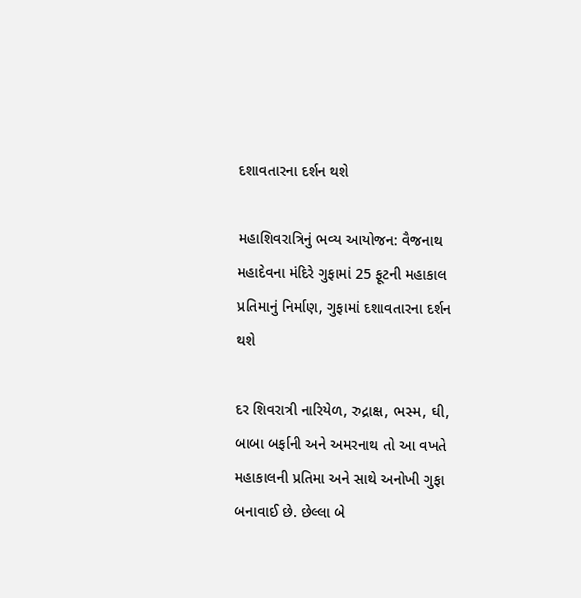દશાવતારના દર્શન થશે

મહાશિવરાત્રિનું ભવ્ય આયોજન: વૈજનાથ મહાદેવના મંદિરે ગુફામાં 25 ફૂટની મહાકાલ પ્રતિમાનું નિર્માણ, ગુફામાં દશાવતારના દર્શન થશે

દર શિવરાત્રી નારિયેળ, રુદ્રાક્ષ, ભસ્મ, ઘી, બાબા બર્ફાની અને અમરનાથ તો આ વખતે મહાકાલની પ્રતિમા અને સાથે અનોખી ગુફા બનાવાઈ છે. છેલ્લા બે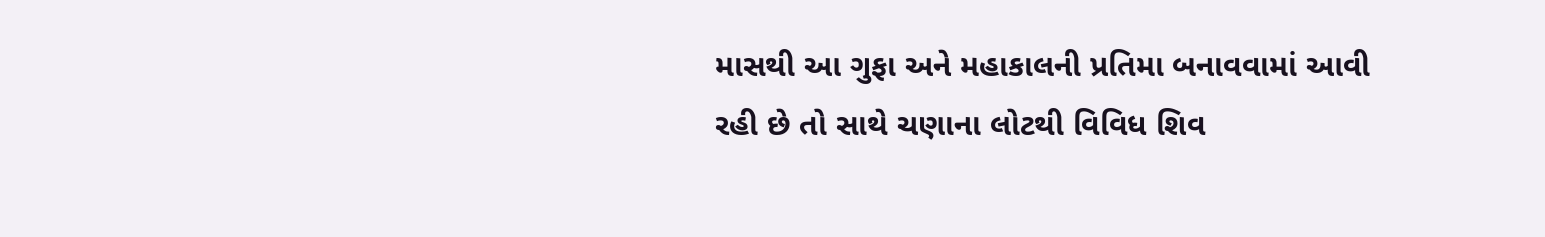માસથી આ ગુફા અને મહાકાલની પ્રતિમા બનાવવામાં આવી રહી છે તો સાથે ચણાના લોટથી વિવિધ શિવ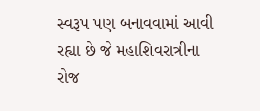સ્વરૂપ પણ બનાવવામાં આવી રહ્યા છે જે મહાશિવરાત્રીના રોજ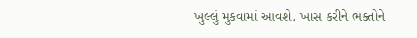ખુલ્લું મુકવામાં આવશે. ખાસ કરીને ભક્તોને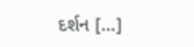દર્શન […]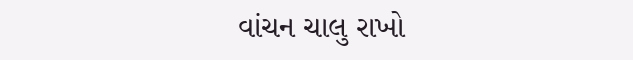વાંચન ચાલુ રાખો